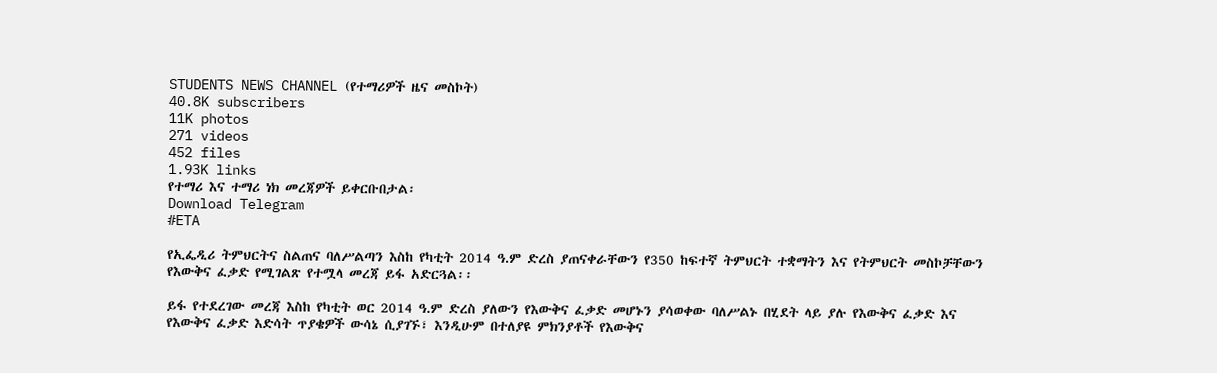STUDENTS NEWS CHANNEL (የተማሪዎች ዜና መስኮት)
40.8K subscribers
11K photos
271 videos
452 files
1.93K links
የተማሪ እና ተማሪ ነክ መረጃዎች ይቀርቡበታል፡
Download Telegram
#ETA

የኢፌዲሪ ትምህርትና ስልጠና ባለሥልጣን እስከ የካቲት 2014 ዓ.ም ድረስ ያጠናቀራቸውን የ350 ከፍተኛ ትምህርት ተቋማትን እና የትምህርት መስኮቻቸውን የእውቅና ፈቃድ የሚገልጽ የተሟላ መረጃ ይፋ አድርጓል፡፡

ይፋ የተደረገው መረጃ እስከ የካቲት ወር 2014 ዓ.ም ድረስ ያለውን የእውቅና ፈቃድ መሆኑን ያሳወቀው ባለሥልኑ በሂደት ላይ ያሉ የእውቅና ፈቃድ እና የእውቅና ፈቃድ እድሳት ጥያቄዎች ውሳኔ ሲያገኙ፣ እንዲሁም በተለያዩ ምክንያቶች የእውቅና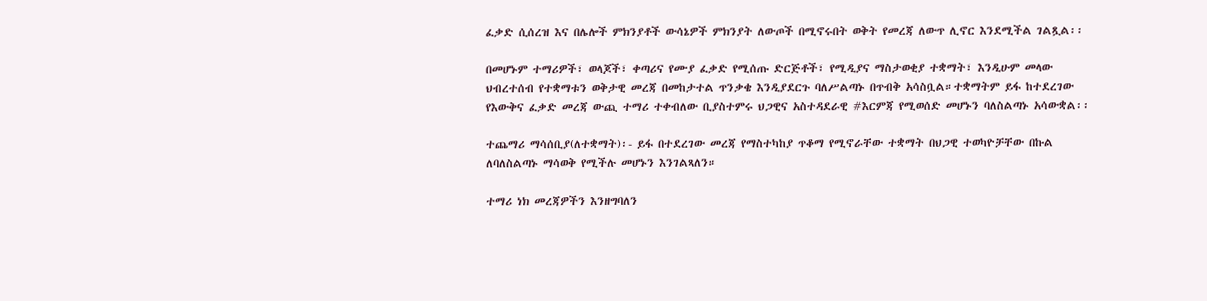ፈቃድ ሲሰረዝ እና በሌሎች ምክንያቶች ውሳኔዎች ምክንያት ለውጦች በሚኖሩበት ወቅት የመረጃ ለውጥ ሊኖር እንደሚችል ገልጿል፡፡

በመሆኑም ተማሪዎች፣ ወላጆች፣ ቀጣሪና የሙያ ፈቃድ የሚሰጡ ድርጅቶች፣ የሚዲያና ማስታወቂያ ተቋማት፣ እንዲሁም መላው ህብረተሰብ የተቋማቱን ወቅታዊ መረጃ በመከታተል ጥንቃቄ እንዲያደርጉ ባለሥልጣኑ በጥብቅ አሳስቧል።ተቋማትም ይፋ ከተደረገው የእውቅና ፈቃድ መረጃ ውጪ ተማሪ ተቀብለው ቢያስተምሩ ህጋዊና አስተዳደራዊ #እርምጃ የሚወሰድ መሆኑን ባለስልጣኑ አሳውቋል፡፡

ተጨማሪ ማሳሰቢያ(ለተቋማት)፡- ይፋ በተደረገው መረጃ የማስተካከያ ጥቆማ የሚኖራቸው ተቋማት በህጋዊ ተወካዮቻቸው በኩል ለባለስልጣኑ ማሳወቅ የሚችሉ መሆኑን እንገልጻለን።

ተማሪ ነክ መረጃዎችን እንዘግባለን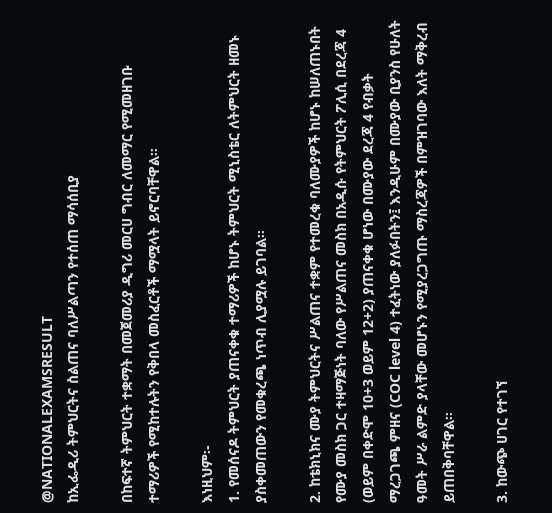@NATIONALEXAMSRESULT
ከኢፌዲሪ ትምህርትና ስልጠና ባለሥልጣን የተሰጠ ማሳሰቢያ

በከፍተኛ ትምህርት ተቋማት በመጀመሪያ ዲግሪ መርሀ ግብር ለመማር የሚመዘገቡ ተማሪዎች የሚከተሉትን የቅበላ መስፈርቶች ማሟላት ይኖርባቸዋል።

እነዚህም፡-
1. የመሰናዶ ትምህርት ያጠናቀቁ ተማሪዎች ከሆኑ ትምህርት ሚኒስቴር ለትምህርት ዘመኑ ያስቀመጠውን የመቁረጫ ነጥብ ሊያሟሉ ይገባል፡፡

2. ከቴክኒክና ሙያ ትምህርትና ሥልጠና ተቋም የተመረቁ ባለሙያዎች ከሆኑ ከሠለጠኑበት የሙያ መስክ ጋር ተዛማጅነት ባለው የሥልጠና መስክ በአዲሱ የትምህርት ፖሊሲ በደረጃ 4 (ወይም በቀድሞ 10+3 ወይም 12+2) ያጠናቀቁ ሆነው በሙያው ደረጃ 4 የብቃት ማረጋገጫ ምዘና (COC level 4) ተፈትነው ያለፉበትን፤ እንዲሁም በሙያው ቢያንስ የሁለት ዓመት ሥራ ልምድ ያላቸው መሆኑን የሚያረጋግጡ ማስረጃዎች በምዝገባው እለት ማቅረብ ይጠበቅባቸዋል፡፡

3. ከውጭ ሀገር የተገኘ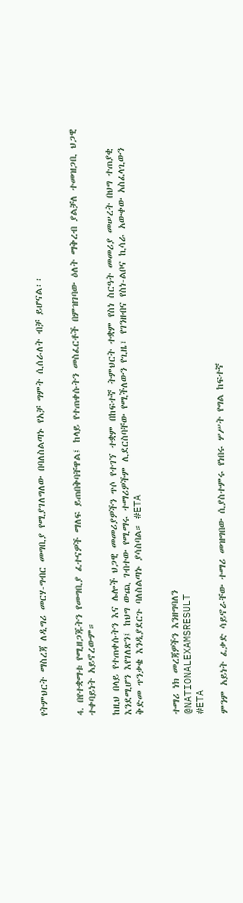የትምህርት ማስረጃ ለዲግሪ መርሃ-ግብር መግቢያ የሚያገለግለው በባለስልጣኑ የአቻ ግምት ሲሰራለት ብቻ ይሆናል፡፡


4. በየተቋማቱ የሚዘጋጁትን የመግቢያ ፈተናዎች ማለፍ ይጠበቅባቸዋል፤ ከላይ የተጠቀሱትን መስፈርቶች በምዝገባው ዕለት ማቅረብ ያልቻለ ተመዝጋቢ ህጋዊ ተቀባይነት አይኖረውም።

ከዚህ በላይ የተጠቀሱትን እና ሌሎች ህጋዊ መመሪያዎችን ጥሶ የተገኘ ተቋም በከፍተኛ ትምህርት ተቋም የስነ ስርዓት መመሪያ መሠረት በህግ ተጠያቂ እንደሚሆን እየገለጽን፤ ከህግ ውጪ ገብተው የሚማሩ ተማሪዎችም ሊደርስባቸው የሚችለውን የጊዜ፣ የገንዘብና የስነ-ልቦና ኪሳራ አውቀው አስፈላጊውን ቅድመ ጥንቃቄ እንዲያደርጉ ባለስልጣኑ ያሳስባል። #ETA


ተማሪ ነክ መረጃዎችን እንዘግባለን
@NATIONALEXAMSRESULT
#ETA

ምንም አይነት ፈቃድ ሳይኖራቸው ተማሪ መዝግበው ሲያስተምሩ የነበሩ ሦሥት የግል ከፍተኛ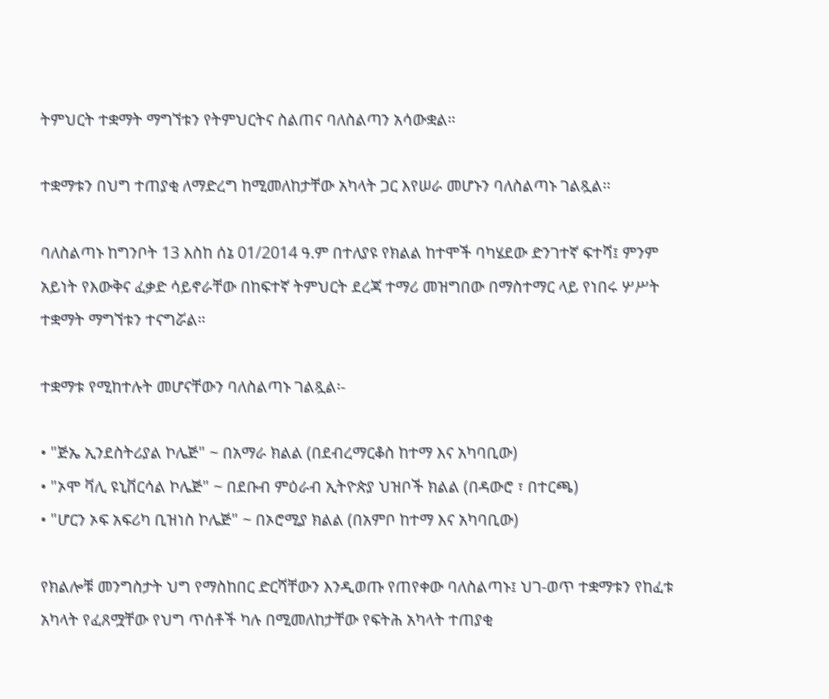ትምህርት ተቋማት ማግኘቱን የትምህርትና ስልጠና ባለስልጣን አሳውቋል።

ተቋማቱን በህግ ተጠያቂ ለማድረግ ከሚመለከታቸው አካላት ጋር እየሠራ መሆኑን ባለስልጣኑ ገልጿል፡፡

ባለስልጣኑ ከግንቦት 13 እስከ ሰኔ 01/2014 ዓ.ም በተለያዩ የክልል ከተሞች ባካሄደው ድንገተኛ ፍተሻ፤ ምንም አይነት የእውቅና ፈቃድ ሳይኖራቸው በከፍተኛ ትምህርት ደረጃ ተማሪ መዝግበው በማስተማር ላይ የነበሩ ሦሥት ተቋማት ማግኘቱን ተናግሯል።

ተቋማቱ የሚከተሉት መሆናቸውን ባለስልጣኑ ገልጿል፡-

• "ጅኤ ኢንደስትሪያል ኮሌጅ" ~ በአማራ ክልል (በደብረማርቆስ ከተማ እና አካባቢው)
• "ኦሞ ቫሊ ዩኒቨርሳል ኮሌጅ" ~ በደቡብ ምዕራብ ኢትዮጵያ ህዝቦች ክልል (በዳውሮ ፣ በተርጫ)
• "ሆርን ኦፍ አፍሪካ ቢዝነስ ኮሌጅ" ~ በኦሮሚያ ክልል (በአምቦ ከተማ እና አካባቢው)

የክልሎቹ መንግስታት ህግ የማስከበር ድርሻቸውን እንዲወጡ የጠየቀው ባለስልጣኑ፤ ህገ-ወጥ ተቋማቱን የከፈቱ አካላት የፈጸሟቸው የህግ ጥሰቶች ካሉ በሚመለከታቸው የፍትሕ አካላት ተጠያቂ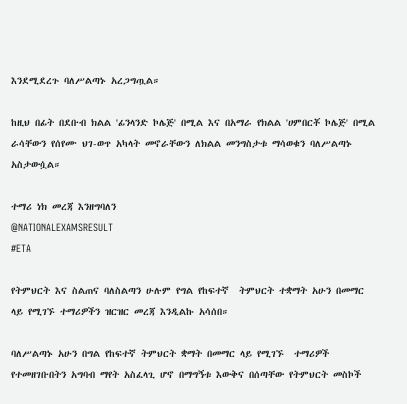እንደሚደረጉ ባለሥልጣኑ አረጋግጧል።

ከዚህ በፊት በደቡብ ክልል 'ፊንላንድ ኮሌጅ' በሚል እና በአማራ የክልል 'ሀምበርቾ ኮሌጅ' በሚል ራሳቸውን የሰየሙ ህገ-ወጥ አካላት መኖራቸውን ለክልል መንግስታቱ ማሳወቁን ባለሥልጣኑ አስታውሷል።

ተማሪ ነክ መረጃ እንዘግባለን
@NATIONALEXAMSRESULT
#ETA

የትምህርት እና ስልጠና ባለስልጣን ሁሉም የግል የከፍተኛ  ትምህርት ተቋማት አሁን በመማር ላይ የሚገኙ ተማሪዎችን ዝርዝር መረጃ እንዲልኩ አሳሰበ።

ባለሥልጣኑ አሁን በግል የከፍተኛ ትምህርት ቋማት በመማር ላይ የሚገኙ  ተማሪዎች የተመዘገቡበትን አግባብ ማየት አስፈላጊ ሆኖ በማግኝቱ እውቅና በሰጣቸው የትምህርት መስኮች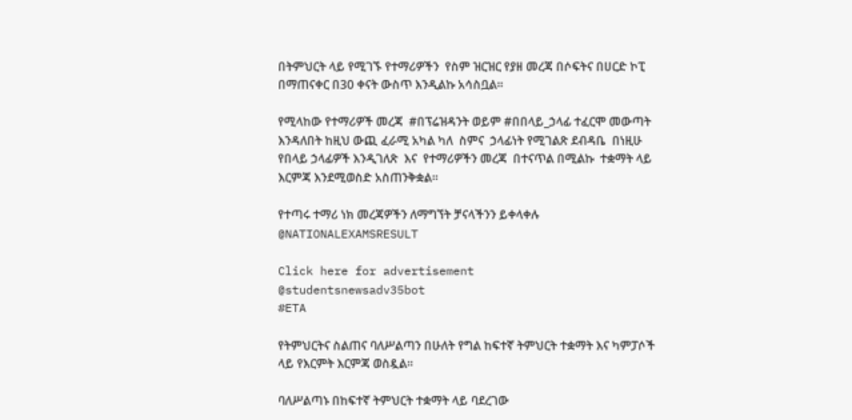በትምህርት ላይ የሚገኙ የተማሪዎችን  የስም ዝርዝር የያዘ መረጃ በሶፍትና በሀርድ ኮፒ በማጠናቀር በ30 ቀናት ውስጥ እንዲልኩ አሳስቧል፡፡

የሚላከው የተማሪዎች መረጃ  #በፕሬዝዳንት ወይም #በበላይ_ኃላፊ ተፈርሞ መውጣት እንዳለበት ከዚህ ውጪ ፈራሚ አካል ካለ  ስምና  ኃላፊነት የሚገልጽ ደብዳቤ  በነዚሁ የበላይ ኃላፊዎች እንዲገለጽ  እና  የተማሪዎችን መረጃ  በተናጥል በሚልኩ  ተቋማት ላይ እርምጃ እንደሚወስድ አስጠንቅቋል።

የተጣሩ ተማሪ ነክ መረጃዎችን ለማግኘት ቻናላችንን ይቀላቀሉ
@NATIONALEXAMSRESULT

Click here for advertisement
@studentsnewsadv35bot
#ETA

የትምህርትና ስልጠና ባለሥልጣን በሁለት የግል ከፍተኛ ትምህርት ተቋማት እና ካምፓሶች ላይ የእርምት እርምጃ ወስዷል፡፡

ባለሥልጣኑ በከፍተኛ ትምህርት ተቋማት ላይ ባደረገው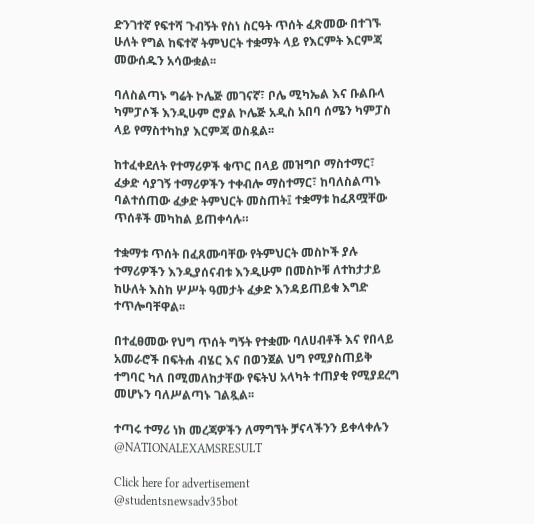ድንገተኛ የፍተሻ ጉብኝት የስነ ስርዓት ጥሰት ፈጽመው በተገኙ ሁለት የግል ከፍተኛ ትምህርት ተቋማት ላይ የእርምት እርምጃ መውሰዱን አሳውቋል፡፡

ባለስልጣኑ ግሬት ኮሌጅ መገናኛ፣ ቦሌ ሚካኤል እና ቡልቡላ ካምፓሶች እንዲሁም ሮያል ኮሌጅ አዲስ አበባ ሰሜን ካምፓስ ላይ የማስተካከያ እርምጃ ወስዷል፡፡

ከተፈቀደለት የተማሪዎች ቁጥር በላይ መዝግቦ ማስተማር፣ ፈቃድ ሳያገኝ ተማሪዎችን ተቀብሎ ማስተማር፣ ከባለስልጣኑ ባልተሰጠው ፈቃድ ትምህርት መስጠት፤ ተቋማቱ ከፈጸሟቸው ጥሰቶች መካከል ይጠቀሳሉ።

ተቋማቱ ጥሰት በፈጸሙባቸው የትምህርት መስኮች ያሉ ተማሪዎችን እንዲያሰናብቱ እንዲሁም በመስኮቹ ለተከታታይ ከሁለት እስከ ሦሥት ዓመታት ፈቃድ እንዳይጠይቁ እግድ ተጥሎባቸዋል፡፡

በተፈፀመው የህግ ጥሰት ግኝት የተቋሙ ባለሀብቶች እና የበላይ አመራሮች በፍትሐ ብሄር እና በወንጀል ህግ የሚያስጠይቅ ተግባር ካለ በሚመለከታቸው የፍትህ አላካት ተጠያቂ የሚያደረግ መሆኑን ባለሥልጣኑ ገልጿል፡፡

ተጣሩ ተማሪ ነክ መረጃዎችን ለማግኘት ቻናላችንን ይቀላቀሉን
@NATIONALEXAMSRESULT

Click here for advertisement
@studentsnewsadv35bot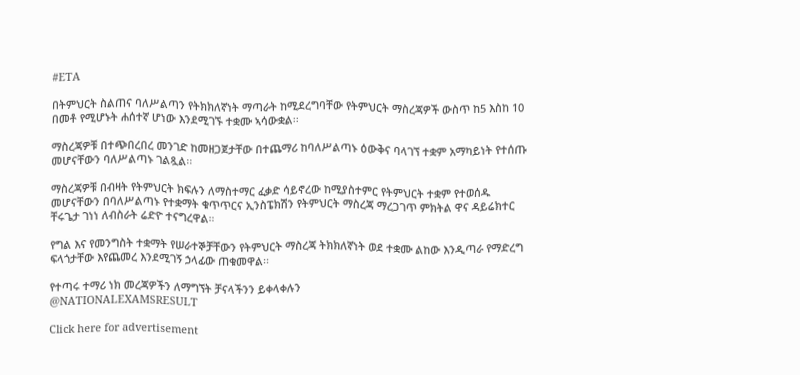#ETA

በትምህርት ስልጠና ባለሥልጣን የትክክለኛነት ማጣራት ከሚደረግባቸው የትምህርት ማስረጃዎች ውስጥ ከ5 እስከ 10 በመቶ የሚሆኑት ሐሰተኛ ሆነው እንደሚገኙ ተቋሙ ኣሳውቋል፡፡

ማስረጃዎቹ በተጭበረበረ መንገድ ከመዘጋጀታቸው በተጨማሪ ከባለሥልጣኑ ዕውቅና ባላገኘ ተቋም አማካይነት የተሰጡ መሆናቸውን ባለሥልጣኑ ገልጿል፡፡

ማስረጃዎቹ በብዛት የትምህርት ክፍሉን ለማስተማር ፈቃድ ሳይኖረው ከሚያስተምር የትምህርት ተቋም የተወሰዱ መሆናቸውን በባለሥልጣኑ የተቋማት ቁጥጥርና ኢንስፔክሽን የትምህርት ማስረጃ ማረጋገጥ ምክትል ዋና ዳይሬክተር ቸሩጌታ ገነነ ለብስራት ሬድዮ ተናግረዋል።

የግል እና የመንግስት ተቋማት የሠራተኞቻቸውን የትምህርት ማስረጃ ትክክለኛነት ወደ ተቋሙ ልከው እንዲጣራ የማድረግ ፍላጎታቸው እየጨመረ እንደሚገኝ ኃላፊው ጠቁመዋል፡፡

የተጣሩ ተማሪ ነክ መረጃዎችን ለማግኘት ቻናላችንን ይቀላቀሉን
@NATIONALEXAMSRESULT

Click here for advertisement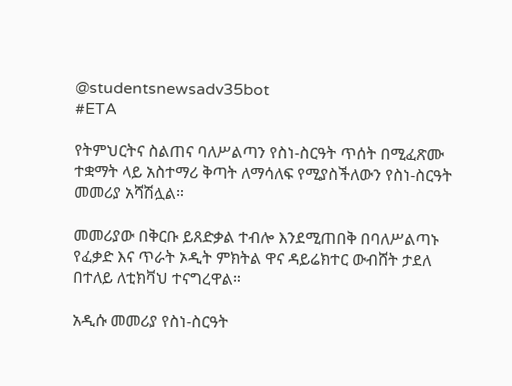@studentsnewsadv35bot
#ETA

የትምህርትና ስልጠና ባለሥልጣን የስነ-ስርዓት ጥሰት በሚፈጽሙ ተቋማት ላይ አስተማሪ ቅጣት ለማሳለፍ የሚያስችለውን የስነ-ስርዓት መመሪያ አሻሽሏል።

መመሪያው በቅርቡ ይጸድቃል ተብሎ እንደሚጠበቅ በባለሥልጣኑ የፈቃድ እና ጥራት ኦዲት ምክትል ዋና ዳይሬክተር ውብሸት ታደለ በተለይ ለቲክቫህ ተናግረዋል።

አዲሱ መመሪያ የስነ-ስርዓት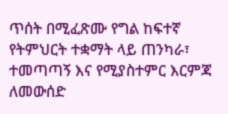ጥሰት በሚፈጽሙ የግል ከፍተኛ የትምህርት ተቋማት ላይ ጠንካራ፣ ተመጣጣኝ እና የሚያስተምር እርምጃ ለመውሰድ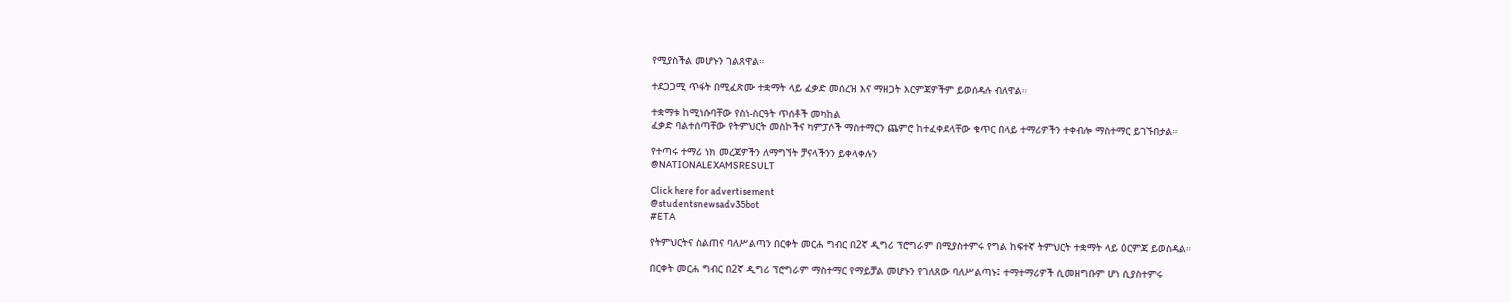የሚያስችል መሆኑን ገልጸዋል።

ተደጋጋሚ ጥፋት በሚፈጽሙ ተቋማት ላይ ፈቃድ መሰረዝ እና ማዘጋት እርምጃዎችም ይወሰዳሉ ብለዋል።

ተቋማቱ ከሚነሱባቸው የስነ-ስርዓት ጥሰቶች መካከል
ፈቃድ ባልተሰጣቸው የትምህርት መስኮችና ካምፓሶች ማስተማርን ጨምሮ ከተፈቀደላቸው ቁጥር በላይ ተማሪዎችን ተቀብሎ ማስተማር ይገኙበታል።

የተጣሩ ተማሪ ነክ መረጃዎችን ለማግኘት ቻናላችንን ይቀላቀሉን
@NATIONALEXAMSRESULT

Click here for advertisement
@studentsnewsadv35bot
#ETA

የትምህርትና ስልጠና ባለሥልጣን በርቀት መርሐ ግብር በ2ኛ ዲግሪ ፕሮግራም በሚያስተምሩ የግል ከፍተኛ ትምህርት ተቋማት ላይ ዕርምጃ ይወስዳል።

በርቀት መርሐ ግብር በ2ኛ ዲግሪ ፕሮግራም ማስተማር የማይቻል መሆኑን የገለጸው ባለሥልጣኑ፤ ተማተማሪዎች ሲመዘግቡም ሆነ ሲያስተምሩ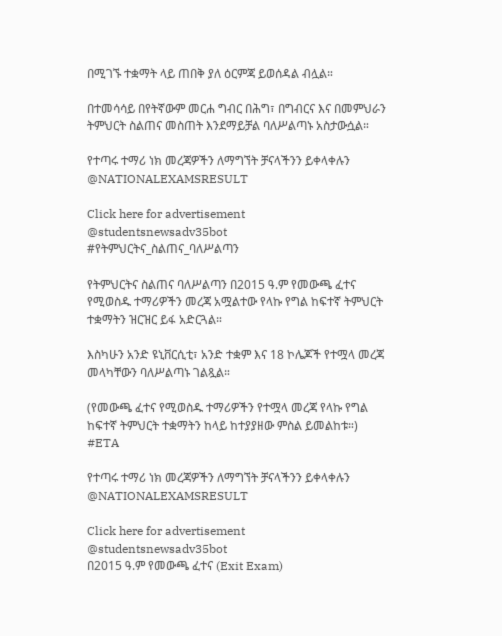በሚገኙ ተቋማት ላይ ጠበቅ ያለ ዕርምጃ ይወሰዳል ብሏል።

በተመሳሳይ በየትኛውም መርሐ ግብር በሕግ፣ በግብርና እና በመምህራን ትምህርት ስልጠና መስጠት እንደማይቻል ባለሥልጣኑ አስታውሷል።

የተጣሩ ተማሪ ነክ መረጃዎችን ለማግኘት ቻናላችንን ይቀላቀሉን
@NATIONALEXAMSRESULT

Click here for advertisement
@studentsnewsadv35bot
#የትምህርትና_ስልጠና_ባለሥልጣን

የትምህርትና ስልጠና ባለሥልጣን በ2015 ዓ.ም የመውጫ ፈተና የሚወስዱ ተማሪዎችን መረጃ አሟልተው የላኩ የግል ከፍተኛ ትምህርት ተቋማትን ዝርዝር ይፋ አድርጓል።

እስካሁን አንድ ዩኒቨርሲቲ፣ አንድ ተቋም እና 18 ኮሌጆች የተሟላ መረጃ መላካቸውን ባለሥልጣኑ ገልጿል።

(የመውጫ ፈተና የሚወስዱ ተማሪዎችን የተሟላ መረጃ የላኩ የግል ከፍተኛ ትምህርት ተቋማትን ከላይ ከተያያዘው ምስል ይመልከቱ።) #ETA

የተጣሩ ተማሪ ነክ መረጃዎችን ለማግኘት ቻናላችንን ይቀላቀሉን
@NATIONALEXAMSRESULT

Click here for advertisement
@studentsnewsadv35bot
በ2015 ዓ.ም የመውጫ ፈተና (Exit Exam)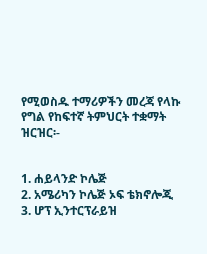የሚወስዱ ተማሪዎችን መረጃ የላኩ የግል የከፍተኛ ትምህርት ተቋማት ዝርዝር፡-


1. ሐይላንድ ኮሌጅ
2. አሜሪካን ኮሌጅ ኦፍ ቴክኖሎጂ
3. ሆፕ ኢንተርፕራይዝ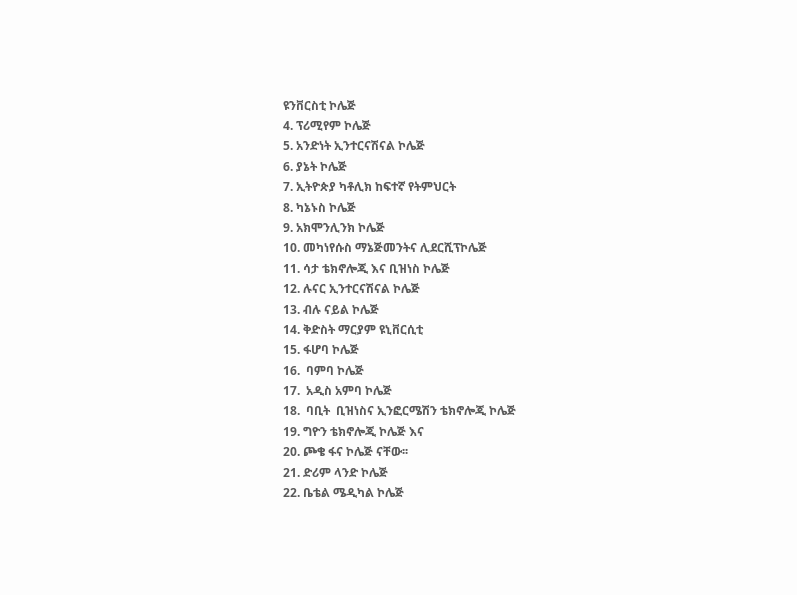ዩንቨርስቲ ኮሌጅ
4. ፕሪሚየም ኮሌጅ
5. አንድነት ኢንተርናሽናል ኮሌጅ
6. ያኔት ኮሌጅ
7. ኢትዮጵያ ካቶሊክ ከፍተኛ የትምህርት
8. ካኔኑስ ኮሌጅ
9. አክሞንሊንክ ኮሌጅ
10. መካነየሱስ ማኔጅመንትና ሊደርሺፕኮሌጅ
11. ሳታ ቴክኖሎጂ እና ቢዝነስ ኮሌጅ
12. ሉናር ኢንተርናሽናል ኮሌጅ
13. ብሉ ናይል ኮሌጅ
14. ቅድስት ማርያም ዩኒቨርሲቲ
15. ፋሆባ ኮሌጅ
16.  ባምባ ኮሌጅ
17.  አዲስ አምባ ኮሌጅ
18.  ባቢት  ቢዝነስና ኢንፎርሜሽን ቴክኖሎጂ ኮሌጅ
19. ግዮን ቴክኖሎጂ ኮሌጅ እና
20. ጮቄ ፋና ኮሌጅ ናቸው፡፡
21. ድሪም ላንድ ኮሌጅ
22. ቤቴል ሜዲካል ኮሌጅ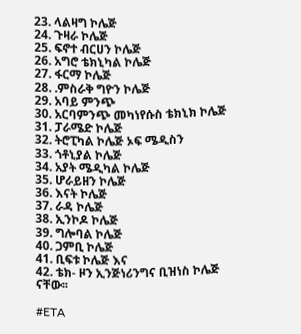23. ላልዛግ ኮሌጅ
24. ጉዛራ ኮሌጅ
25. ፍኖተ ብርሀን ኮሌጅ
26. አግሮ ቴክኒካል ኮሌጅ
27. ፋርማ ኮሌጅ
28. .ምስራቅ ግዮን ኮሌጅ
29. አባይ ምንጭ
30. አርባምንጭ መካነየሱስ ቴክኒክ ኮሌጅ
31. ፓራሜድ ኮሌጅ
32. ትሮፒካል ኮሌጅ ኦፍ ሜዲስን
33. ጎቶኒያል ኮሌጅ
34. አያት ሜዲካል ኮሌጅ
35. ሆራይዘን ኮሌጅ
36. እናት ኮሌጅ
37. ራዳ ኮሌጅ
38. ኢንኮዶ ኮሌጅ
39. ግሎባል ኮሌጅ
40. ጋምቢ ኮሌጅ
41. ቢፍቱ ኮሌጅ እና
42. ቴክ- ዞን ኢንጅነሪንግና ቢዝነስ ኮሌጅ ናቸው፡፡

#ETA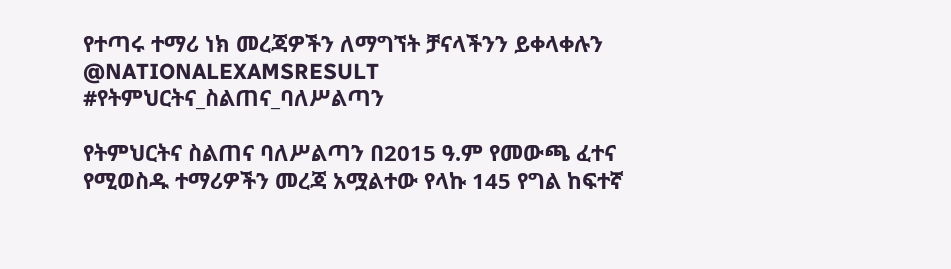የተጣሩ ተማሪ ነክ መረጃዎችን ለማግኘት ቻናላችንን ይቀላቀሉን
@NATIONALEXAMSRESULT
#የትምህርትና_ስልጠና_ባለሥልጣን

የትምህርትና ስልጠና ባለሥልጣን በ2015 ዓ.ም የመውጫ ፈተና የሚወስዱ ተማሪዎችን መረጃ አሟልተው የላኩ 145 የግል ከፍተኛ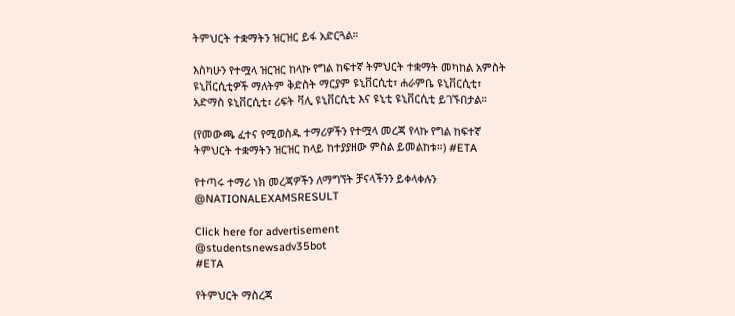ትምህርት ተቋማትን ዝርዝር ይፋ አድርጓል።

እስካሁን የተሟላ ዝርዝር ከላኩ የግል ከፍተኛ ትምህርት ተቋማት መካከል አምስት ዩኒቨርሲቲዎች ማለትም ቅድስት ማርያም ዩኒቨርሲቲ፣ ሐራምቤ ዩኒቨርሲቲ፣ አድማስ ዩኒቨርሲቲ፣ ሪፍት ቫሊ ዩኒቨርሲቲ እና ዩኒቲ ዩኒቨርሲቲ ይገኙበታል።

(የመውጫ ፈተና የሚወስዱ ተማሪዎችን የተሟላ መረጃ የላኩ የግል ከፍተኛ ትምህርት ተቋማትን ዝርዝር ከላይ ከተያያዘው ምስል ይመልከቱ።) #ETA

የተጣሩ ተማሪ ነክ መረጃዎችን ለማግኘት ቻናላችንን ይቀላቀሉን
@NATIONALEXAMSRESULT

Click here for advertisement
@studentsnewsadv35bot
#ETA

የትምህርት ማስረጃ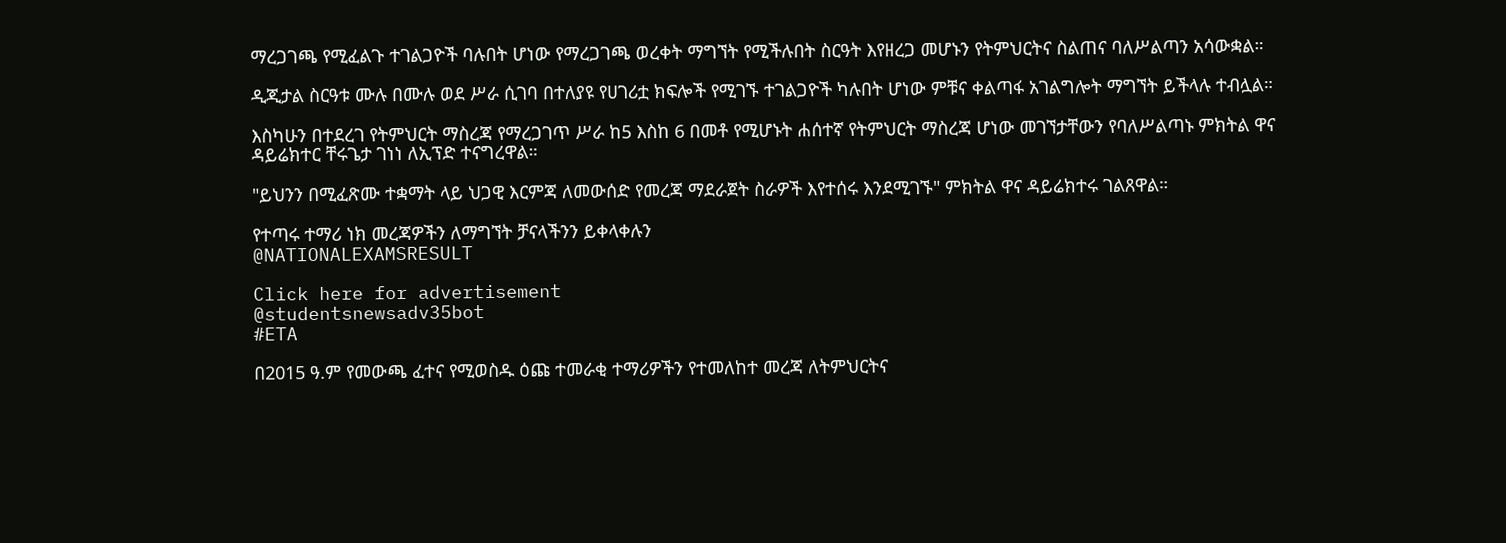ማረጋገጫ የሚፈልጉ ተገልጋዮች ባሉበት ሆነው የማረጋገጫ ወረቀት ማግኘት የሚችሉበት ስርዓት እየዘረጋ መሆኑን የትምህርትና ስልጠና ባለሥልጣን አሳውቋል።

ዲጂታል ስርዓቱ ሙሉ በሙሉ ወደ ሥራ ሲገባ በተለያዩ የሀገሪቷ ክፍሎች የሚገኙ ተገልጋዮች ካሉበት ሆነው ምቹና ቀልጣፋ አገልግሎት ማግኘት ይችላሉ ተብሏል።

እስካሁን በተደረገ የትምህርት ማስረጃ የማረጋገጥ ሥራ ከ5 እስከ 6 በመቶ የሚሆኑት ሐሰተኛ የትምህርት ማስረጃ ሆነው መገኘታቸውን የባለሥልጣኑ ምክትል ዋና ዳይሬክተር ቸሩጌታ ገነነ ለኢፕድ ተናግረዋል።

"ይህንን በሚፈጽሙ ተቋማት ላይ ህጋዊ እርምጃ ለመውሰድ የመረጃ ማደራጀት ስራዎች እየተሰሩ እንደሚገኙ" ምክትል ዋና ዳይሬክተሩ ገልጸዋል።

የተጣሩ ተማሪ ነክ መረጃዎችን ለማግኘት ቻናላችንን ይቀላቀሉን
@NATIONALEXAMSRESULT

Click here for advertisement
@studentsnewsadv35bot
#ETA

በ2015 ዓ.ም የመውጫ ፈተና የሚወስዱ ዕጩ ተመራቂ ተማሪዎችን የተመለከተ መረጃ ለትምህርትና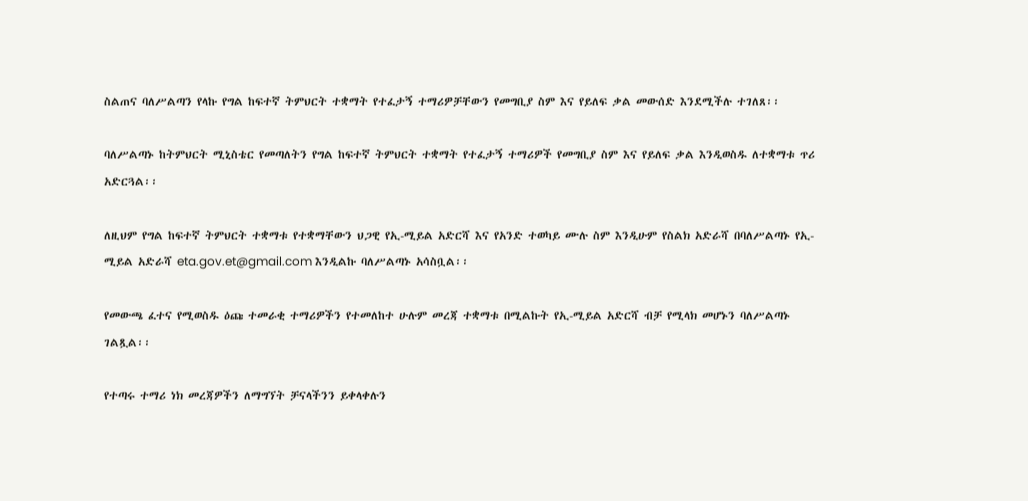ስልጠና ባለሥልጣን የላኩ የግል ከፍተኛ ትምህርት ተቋማት የተፈታኝ ተማሪዎቻቸውን የመግቢያ ስም እና የይለፍ ቃል መውሰድ እንደሚችሉ ተገለጸ፡፡

ባለሥልጣኑ ከትምህርት ሚኒስቴር የመጣለትን የግል ከፍተኛ ትምህርት ተቋማት የተፈታኝ ተማሪዎች የመግቢያ ስም እና የይለፍ ቃል እንዲወስዱ ለተቋማቱ ጥሪ አድርጓል፡፡

ለዚህም የግል ከፍተኛ ትምህርት ተቋማቱ የተቋማቸውን ህጋዊ የኢ-ሚይል አድርሻ እና የአንድ ተወካይ ሙሉ ስም እንዲሁም የስልክ አድራሻ በባለሥልጣኑ የኢ-ሚይል አድራሻ eta.gov.et@gmail.com እንዲልኩ ባለሥልጣኑ አሳስቧል፡፡

የመውጫ ፈተና የሚወስዱ ዕጩ ተመራቂ ተማሪዎችን የተመለከተ ሁሉም መረጃ ተቋማቱ በሚልኩት የኢ-ሚይል አድርሻ ብቻ የሚላክ መሆኑን ባለሥልጣኑ ገልጿል፡፡

የተጣሩ ተማሪ ነክ መረጃዎችን ለማግኘት ቻናላችንን ይቀላቀሉን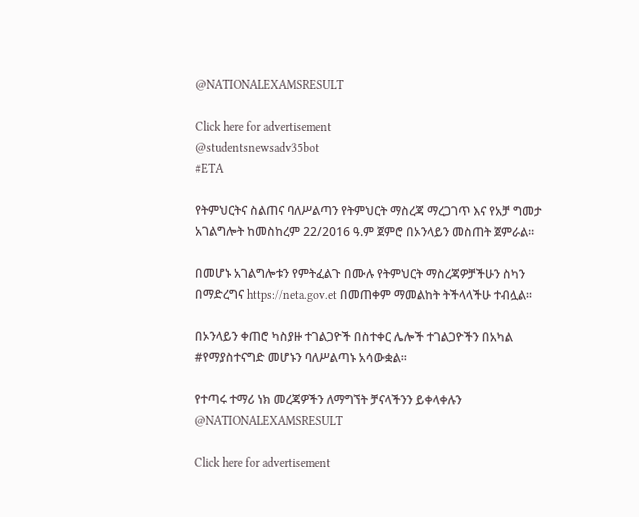@NATIONALEXAMSRESULT

Click here for advertisement
@studentsnewsadv35bot
#ETA

የትምህርትና ስልጠና ባለሥልጣን የትምህርት ማስረጃ ማረጋገጥ እና የአቻ ግመታ አገልግሎት ከመስከረም 22/2016 ዓ.ም ጀምሮ በኦንላይን መስጠት ጀምራል፡፡

በመሆኑ አገልግሎቱን የምትፈልጉ በሙሉ የትምህርት ማስረጃዎቻችሁን ስካን በማድረግና https://neta.gov.et በመጠቀም ማመልከት ትችላላችሁ ተብሏል፡፡

በኦንላይን ቀጠሮ ካስያዙ ተገልጋዮች በስተቀር ሌሎች ተገልጋዮችን በአካል #የማያስተናግድ መሆኑን ባለሥልጣኑ አሳውቋል፡፡

የተጣሩ ተማሪ ነክ መረጃዎችን ለማግኘት ቻናላችንን ይቀላቀሉን
@NATIONALEXAMSRESULT

Click here for advertisement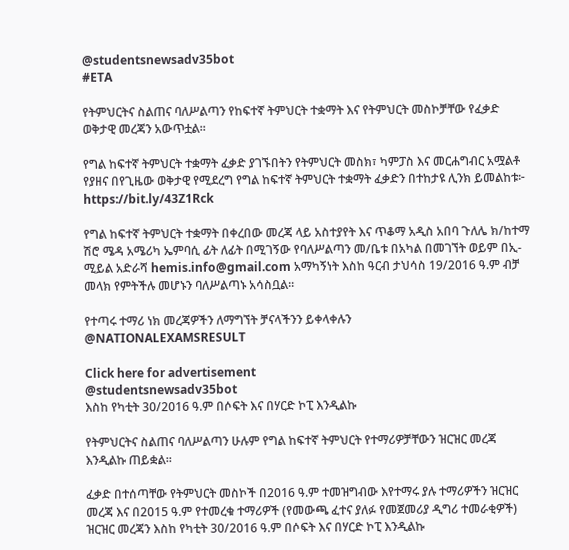@studentsnewsadv35bot
#ETA

የትምህርትና ስልጠና ባለሥልጣን የከፍተኛ ትምህርት ተቋማት እና የትምህርት መስኮቻቸው የፈቃድ ወቅታዊ መረጃን አውጥቷል፡፡

የግል ከፍተኛ ትምህርት ተቋማት ፈቃድ ያገኙበትን የትምህርት መስክ፣ ካምፓስ እና መርሐግብር አሟልቶ የያዘና በየጊዜው ወቅታዊ የሚደረግ የግል ከፍተኛ ትምህርት ተቋማት ፈቃድን በተከታዩ ሊንክ ይመልከቱ፦ https://bit.ly/43Z1Rck

የግል ከፍተኛ ትምህርት ተቋማት በቀረበው መረጃ ላይ አስተያየት እና ጥቆማ አዲስ አበባ ጉለሌ ክ/ከተማ ሽሮ ሜዳ አሜሪካ ኤምባሲ ፊት ለፊት በሚገኝው የባለሥልጣን መ/ቤቱ በአካል በመገኘት ወይም በኢ-ሚይል አድራሻ hemis.info@gmail.com አማካኝነት እስከ ዓርብ ታህሳስ 19/2016 ዓ.ም ብቻ መላክ የምትችሉ መሆኑን ባለሥልጣኑ አሳስቧል፡፡

የተጣሩ ተማሪ ነክ መረጃዎችን ለማግኘት ቻናላችንን ይቀላቀሉን
@NATIONALEXAMSRESULT

Click here for advertisement
@studentsnewsadv35bot
እስከ የካቲት 30/2016 ዓ.ም በሶፍት እና በሃርድ ኮፒ እንዲልኩ

የትምህርትና ስልጠና ባለሥልጣን ሁሉም የግል ከፍተኛ ትምህርት የተማሪዎቻቸውን ዝርዝር መረጃ እንዲልኩ ጠይቋል፡፡

ፈቃድ በተሰጣቸው የትምህርት መስኮች በ2016 ዓ.ም ተመዝግብው እየተማሩ ያሉ ተማሪዎችን ዝርዝር መረጃ እና በ2015 ዓ.ም የተመረቁ ተማሪዎች (የመውጫ ፈተና ያለፉ የመጀመሪያ ዲግሪ ተመራቂዎች) ዝርዝር መረጃን እስከ የካቲት 30/2016 ዓ.ም በሶፍት እና በሃርድ ኮፒ እንዲልኩ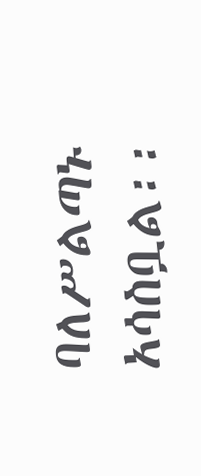ባለሥልጣኑ አሳስቧል፡፡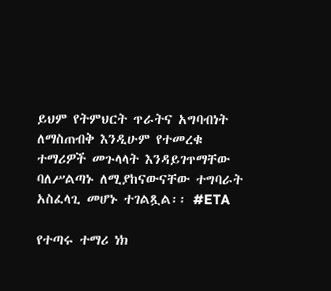ይህም የትምህርት ጥራትና አግባብነት ለማስጠብቅ እንዲሁም የተመረቁ ተማሪዎች መጉላላት እንዳይገጥማቸው ባለሥልጣኑ ለሚያከናውናቸው ተግባራት አስፈላጊ መሆኑ ተገልጿል፡፡ #ETA

የተጣሩ ተማሪ ነክ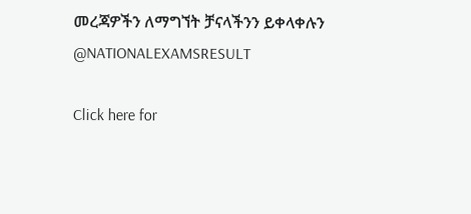መረጃዎችን ለማግኘት ቻናላችንን ይቀላቀሉን
@NATIONALEXAMSRESULT

Click here for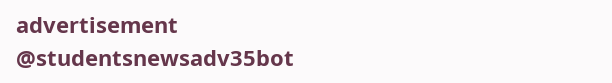advertisement
@studentsnewsadv35bot